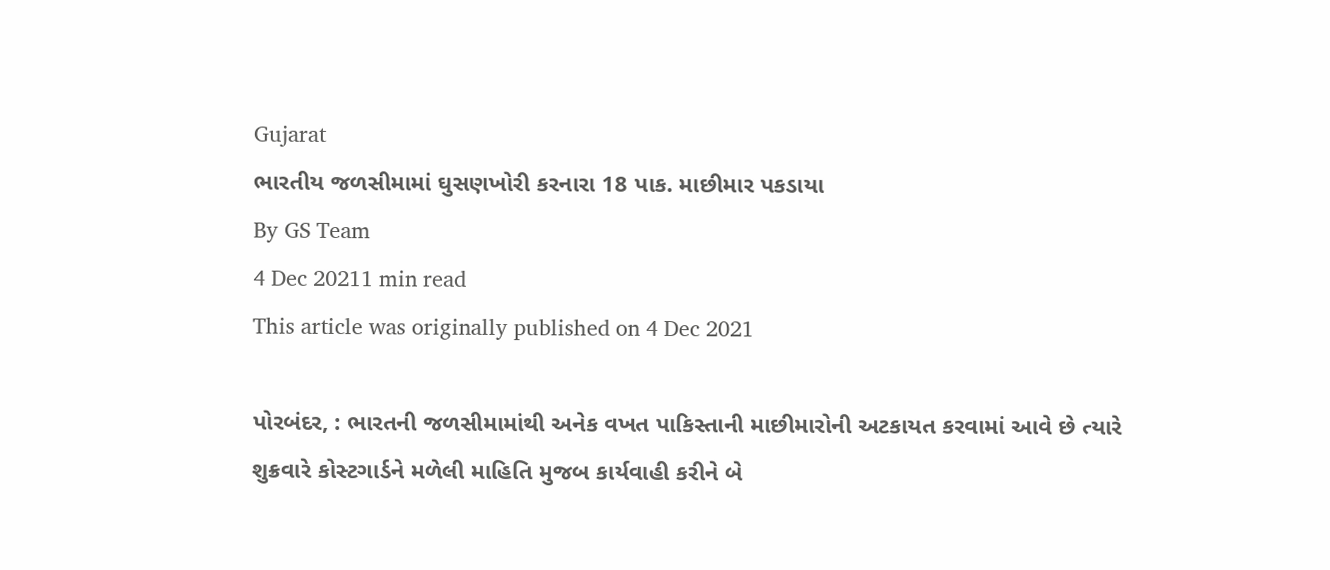Gujarat
ભારતીય જળસીમામાં ઘુસણખોરી કરનારા 18 પાક. માછીમાર પકડાયા
By GS Team
4 Dec 20211 min read
This article was originally published on 4 Dec 2021

પોરબંદર, : ભારતની જળસીમામાંથી અનેક વખત પાકિસ્તાની માછીમારોની અટકાયત કરવામાં આવે છે ત્યારે શુક્રવારે કોસ્ટગાર્ડને મળેલી માહિતિ મુજબ કાર્યવાહી કરીને બે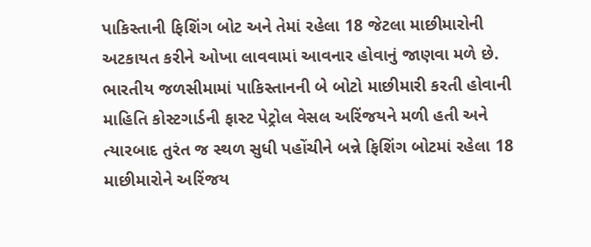પાકિસ્તાની ફિશિંગ બોટ અને તેમાં રહેલા 18 જેટલા માછીમારોની અટકાયત કરીને ઓખા લાવવામાં આવનાર હોવાનું જાણવા મળે છે.
ભારતીય જળસીમામાં પાકિસ્તાનની બે બોટો માછીમારી કરતી હોવાની માહિતિ કોસ્ટગાર્ડની ફાસ્ટ પેટ્રોલ વેસલ અરિંજયને મળી હતી અને ત્યારબાદ તુરંત જ સ્થળ સુધી પહોંચીને બન્ને ફિશિંગ બોટમાં રહેલા 18 માછીમારોને અરિંજય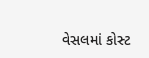વેસલમાં કોસ્ટ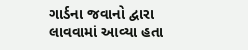ગાર્ડના જવાનો દ્વારા લાવવામાં આવ્યા હતા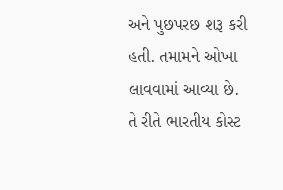અને પુછપરછ શરૂ કરી હતી. તમામને ઓખા લાવવામાં આવ્યા છે. તે રીતે ભારતીય કોસ્ટ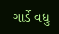ગાર્ડે વધુ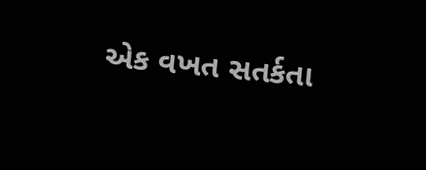એક વખત સતર્કતા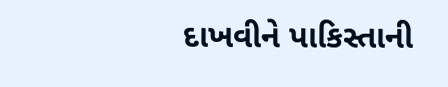દાખવીને પાકિસ્તાની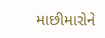માછીમારોને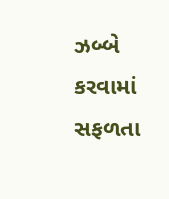ઝબ્બે કરવામાં સફળતા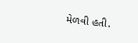મેળવી હતી.